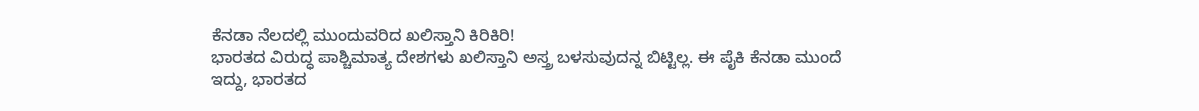ಕೆನಡಾ ನೆಲದಲ್ಲಿ ಮುಂದುವರಿದ ಖಲಿಸ್ತಾನಿ ಕಿರಿಕಿರಿ!
ಭಾರತದ ವಿರುದ್ಧ ಪಾಶ್ಚಿಮಾತ್ಯ ದೇಶಗಳು ಖಲಿಸ್ತಾನಿ ಅಸ್ತ್ರ ಬಳಸುವುದನ್ನ ಬಿಟ್ಟಿಲ್ಲ. ಈ ಪೈಕಿ ಕೆನಡಾ ಮುಂದೆ ಇದ್ದು, ಭಾರತದ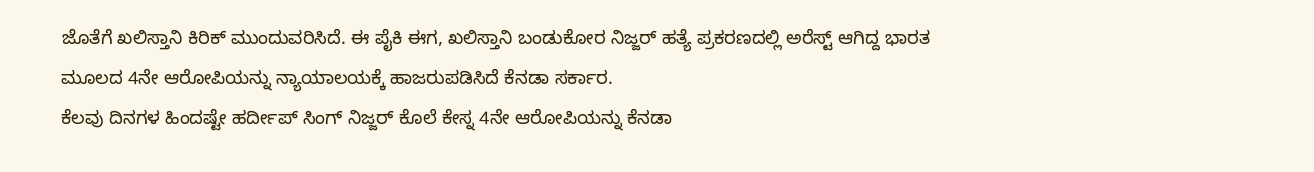ಜೊತೆಗೆ ಖಲಿಸ್ತಾನಿ ಕಿರಿಕ್ ಮುಂದುವರಿಸಿದೆ. ಈ ಪೈಕಿ ಈಗ, ಖಲಿಸ್ತಾನಿ ಬಂಡುಕೋರ ನಿಜ್ಜರ್ ಹತ್ಯೆ ಪ್ರಕರಣದಲ್ಲಿ ಅರೆಸ್ಟ್ ಆಗಿದ್ದ ಭಾರತ ಮೂಲದ 4ನೇ ಆರೋಪಿಯನ್ನು ನ್ಯಾಯಾಲಯಕ್ಕೆ ಹಾಜರುಪಡಿಸಿದೆ ಕೆನಡಾ ಸರ್ಕಾರ.
ಕೆಲವು ದಿನಗಳ ಹಿಂದಷ್ಟೇ ಹರ್ದೀಪ್ ಸಿಂಗ್ ನಿಜ್ಜರ್ ಕೊಲೆ ಕೇಸ್ನ 4ನೇ ಆರೋಪಿಯನ್ನು ಕೆನಡಾ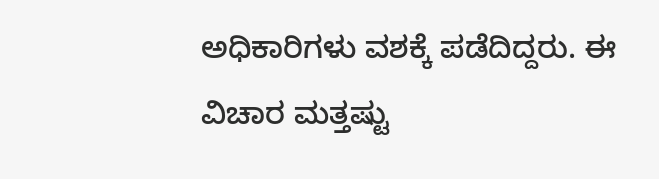ಅಧಿಕಾರಿಗಳು ವಶಕ್ಕೆ ಪಡೆದಿದ್ದರು. ಈ ವಿಚಾರ ಮತ್ತಷ್ಟು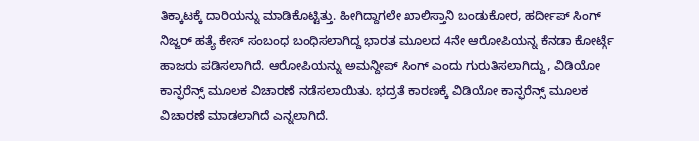ತಿಕ್ಕಾಟಕ್ಕೆ ದಾರಿಯನ್ನು ಮಾಡಿಕೊಟ್ಟಿತ್ತು. ಹೀಗಿದ್ದಾಗಲೇ ಖಾಲಿಸ್ತಾನಿ ಬಂಡುಕೋರ, ಹರ್ದೀಪ್ ಸಿಂಗ್ ನಿಜ್ಜರ್ ಹತ್ಯೆ ಕೇಸ್ ಸಂಬಂಧ ಬಂಧಿಸಲಾಗಿದ್ದ ಭಾರತ ಮೂಲದ 4ನೇ ಆರೋಪಿಯನ್ನ ಕೆನಡಾ ಕೋರ್ಟ್ಗೆ ಹಾಜರು ಪಡಿಸಲಾಗಿದೆ. ಆರೋಪಿಯನ್ನು ಅಮನ್ದೀಪ್ ಸಿಂಗ್ ಎಂದು ಗುರುತಿಸಲಾಗಿದ್ದು, ವಿಡಿಯೋ ಕಾನ್ಫರೆನ್ಸ್ ಮೂಲಕ ವಿಚಾರಣೆ ನಡೆಸಲಾಯಿತು. ಭದ್ರತೆ ಕಾರಣಕ್ಕೆ ವಿಡಿಯೋ ಕಾನ್ಫರೆನ್ಸ್ ಮೂಲಕ ವಿಚಾರಣೆ ಮಾಡಲಾಗಿದೆ ಎನ್ನಲಾಗಿದೆ.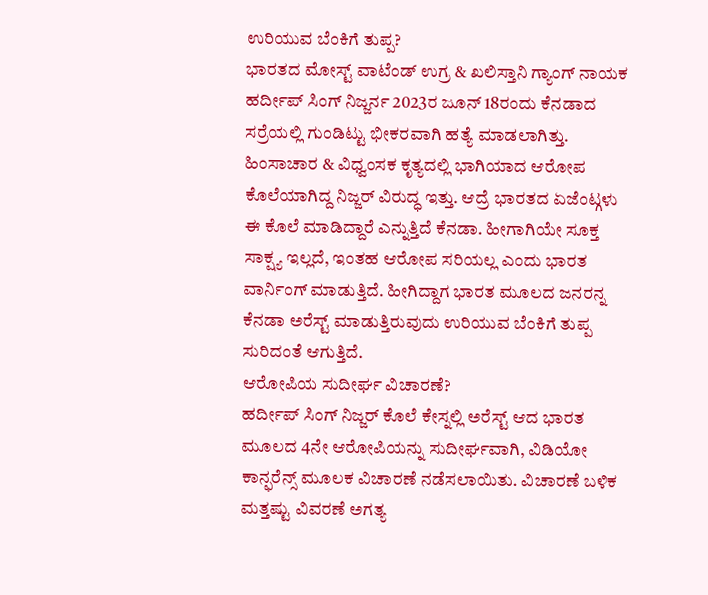ಉರಿಯುವ ಬೆಂಕಿಗೆ ತುಪ್ಪ?
ಭಾರತದ ಮೋಸ್ಟ್ ವಾಟೆಂಡ್ ಉಗ್ರ & ಖಲಿಸ್ತಾನಿ ಗ್ಯಾಂಗ್ ನಾಯಕ ಹರ್ದೀಪ್ ಸಿಂಗ್ ನಿಜ್ಜರ್ನ 2023ರ ಜೂನ್ 18ರಂದು ಕೆನಡಾದ ಸರ್ರೆಯಲ್ಲಿ ಗುಂಡಿಟ್ಟು ಭೀಕರವಾಗಿ ಹತ್ಯೆ ಮಾಡಲಾಗಿತ್ತು. ಹಿಂಸಾಚಾರ & ವಿಧ್ವಂಸಕ ಕೃತ್ಯದಲ್ಲಿ ಭಾಗಿಯಾದ ಆರೋಪ ಕೊಲೆಯಾಗಿದ್ದ ನಿಜ್ಜರ್ ವಿರುದ್ಧ ಇತ್ತು. ಆದ್ರೆ ಭಾರತದ ಏಜೆಂಟ್ಗಳು ಈ ಕೊಲೆ ಮಾಡಿದ್ದಾರೆ ಎನ್ನುತ್ತಿದೆ ಕೆನಡಾ. ಹೀಗಾಗಿಯೇ ಸೂಕ್ತ ಸಾಕ್ಷ್ಯ ಇಲ್ಲದೆ, ಇಂತಹ ಆರೋಪ ಸರಿಯಲ್ಲ ಎಂದು ಭಾರತ ವಾರ್ನಿಂಗ್ ಮಾಡುತ್ತಿದೆ. ಹೀಗಿದ್ದಾಗ ಭಾರತ ಮೂಲದ ಜನರನ್ನ ಕೆನಡಾ ಅರೆಸ್ಟ್ ಮಾಡುತ್ತಿರುವುದು ಉರಿಯುವ ಬೆಂಕಿಗೆ ತುಪ್ಪ ಸುರಿದಂತೆ ಆಗುತ್ತಿದೆ.
ಆರೋಪಿಯ ಸುದೀರ್ಘ ವಿಚಾರಣೆ?
ಹರ್ದೀಪ್ ಸಿಂಗ್ ನಿಜ್ಜರ್ ಕೊಲೆ ಕೇಸ್ನಲ್ಲಿ ಅರೆಸ್ಟ್ ಆದ ಭಾರತ ಮೂಲದ 4ನೇ ಆರೋಪಿಯನ್ನು ಸುದೀರ್ಘವಾಗಿ, ವಿಡಿಯೋ ಕಾನ್ಫರೆನ್ಸ್ ಮೂಲಕ ವಿಚಾರಣೆ ನಡೆಸಲಾಯಿತು. ವಿಚಾರಣೆ ಬಳಿಕ ಮತ್ತಷ್ಟು ವಿವರಣೆ ಅಗತ್ಯ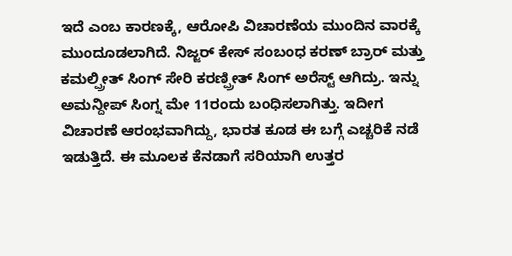ಇದೆ ಎಂಬ ಕಾರಣಕ್ಕೆ, ಆರೋಪಿ ವಿಚಾರಣೆಯ ಮುಂದಿನ ವಾರಕ್ಕೆ ಮುಂದೂಡಲಾಗಿದೆ. ನಿಜ್ಜರ್ ಕೇಸ್ ಸಂಬಂಧ ಕರಣ್ ಬ್ರಾರ್ ಮತ್ತು ಕಮಲ್ಪ್ರೀತ್ ಸಿಂಗ್ ಸೇರಿ ಕರಣ್ಪ್ರೀತ್ ಸಿಂಗ್ ಅರೆಸ್ಟ್ ಆಗಿದ್ರು. ಇನ್ನು ಅಮನ್ದೀಪ್ ಸಿಂಗ್ನ ಮೇ 11ರಂದು ಬಂಧಿಸಲಾಗಿತ್ತು. ಇದೀಗ ವಿಚಾರಣೆ ಆರಂಭವಾಗಿದ್ದು, ಭಾರತ ಕೂಡ ಈ ಬಗ್ಗೆ ಎಚ್ಚರಿಕೆ ನಡೆ ಇಡುತ್ತಿದೆ. ಈ ಮೂಲಕ ಕೆನಡಾಗೆ ಸರಿಯಾಗಿ ಉತ್ತರ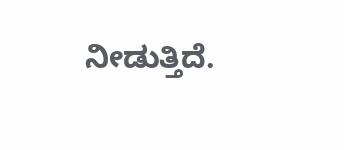ನೀಡುತ್ತಿದೆ.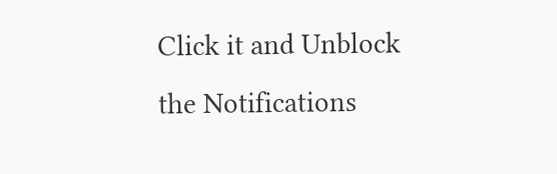Click it and Unblock the Notifications